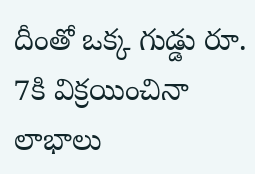దీంతో ఒక్క గుడ్డు రూ. 7కి విక్రయించినా లాభాలు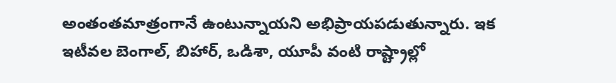అంతంతమాత్రంగానే ఉంటున్నాయని అభిప్రాయపడుతున్నారు. ఇక ఇటీవల బెంగాల్, బిహార్, ఒడిశా, యూపీ వంటి రాష్ట్రాల్లో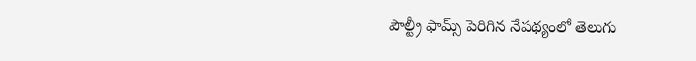పౌల్ట్రీ ఫామ్స్ పెరిగిన నేపథ్యంలో తెలుగు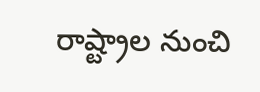రాష్ట్రాల నుంచి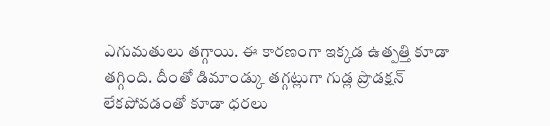ఎగుమతులు తగ్గాయి. ఈ కారణంగా ఇక్కడ ఉత్పత్తి కూడా తగ్గింది. దీంతో డిమాండ్కు తగ్గట్లుగా గుడ్ల ప్రొడక్షన్ లేకపోవడంతో కూడా ధరలు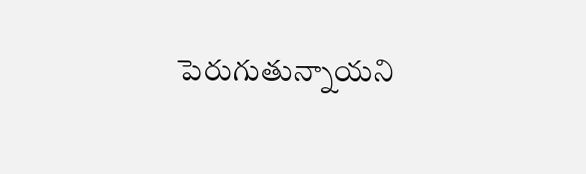పెరుగుతున్నాయని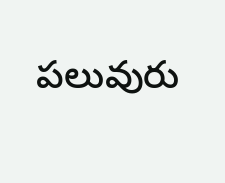పలువురు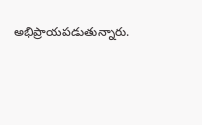అభిప్రాయపడుతున్నారు.